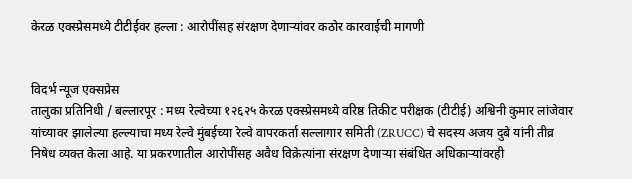केरळ एक्स्प्रेसमध्ये टीटीईवर हल्ला : आरोपींसह संरक्षण देणाऱ्यांवर कठोर कारवाईची मागणी


विदर्भ न्यूज एक्सप्रेस
तालुका प्रतिनिधी / बल्लारपूर : मध्य रेल्वेच्या १२६२५ केरळ एक्स्प्रेसमध्ये वरिष्ठ तिकीट परीक्षक (टीटीई) अश्विनी कुमार लांजेवार यांच्यावर झालेल्या हल्ल्याचा मध्य रेल्वे मुंबईच्या रेल्वे वापरकर्ता सल्लागार समिती (ZRUCC) चे सदस्य अजय दुबे यांनी तीव्र निषेध व्यक्त केला आहे. या प्रकरणातील आरोपींसह अवैध विक्रेत्यांना संरक्षण देणाऱ्या संबंधित अधिकाऱ्यांवरही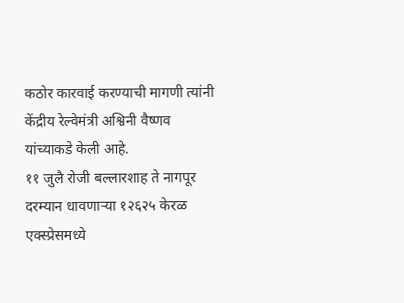कठोर कारवाई करण्याची मागणी त्यांनी केंद्रीय रेल्वेमंत्री अश्विनी वैष्णव यांच्याकडे केली आहे.
११ जुलै रोजी बल्लारशाह ते नागपूर दरम्यान धावणाऱ्या १२६२५ केरळ एक्स्प्रेसमध्ये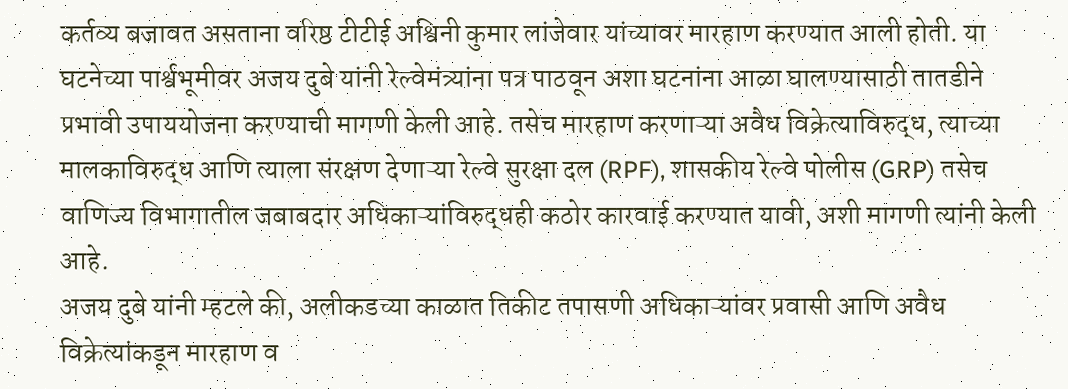कर्तव्य बजावत असताना वरिष्ठ टीटीई अश्विनी कुमार लांजेवार यांच्यावर मारहाण करण्यात आली होती. या घटनेच्या पार्श्वभूमीवर अजय दुबे यांनी रेल्वेमंत्र्यांना पत्र पाठवून अशा घटनांना आळा घालण्यासाठी तातडीने प्रभावी उपाययोजना करण्याची मागणी केली आहे. तसेच मारहाण करणाऱ्या अवैध विक्रेत्याविरुद्ध, त्याच्या मालकाविरुद्ध आणि त्याला संरक्षण देणाऱ्या रेल्वे सुरक्षा दल (RPF), शासकीय रेल्वे पोलीस (GRP) तसेच वाणिज्य विभागातील जबाबदार अधिकाऱ्यांविरुद्धही कठोर कारवाई करण्यात यावी, अशी मागणी त्यांनी केली आहे.
अजय दुबे यांनी म्हटले की, अलीकडच्या काळात तिकीट तपासणी अधिकाऱ्यांवर प्रवासी आणि अवैध विक्रेत्यांकडून मारहाण व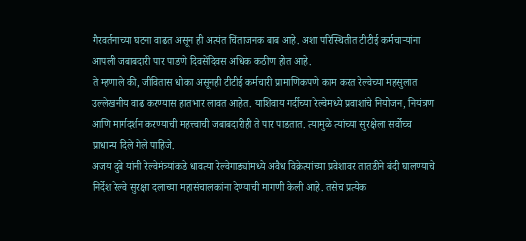गैरवर्तनाच्या घटना वाढत असून ही अत्यंत चिंताजनक बाब आहे. अशा परिस्थितीत टीटीई कर्मचाऱ्यांना आपली जबाबदारी पार पाडणे दिवसेंदिवस अधिक कठीण होत आहे.
ते म्हणाले की, जीवितास धोका असूनही टीटीई कर्मचारी प्रामाणिकपणे काम करत रेल्वेच्या महसुलात उल्लेखनीय वाढ करण्यास हातभार लावत आहेत. याशिवाय गर्दीच्या रेल्वेमध्ये प्रवाशांचे नियोजन, नियंत्रण आणि मार्गदर्शन करण्याची महत्त्वाची जबाबदारीही ते पार पाडतात. त्यामुळे त्यांच्या सुरक्षेला सर्वोच्च प्राधान्य दिले गेले पाहिजे.
अजय दुबे यांनी रेल्वेमंत्र्यांकडे धावत्या रेल्वेगाड्यांमध्ये अवैध विक्रेत्यांच्या प्रवेशावर तातडीने बंदी घालण्याचे निर्देश रेल्वे सुरक्षा दलाच्या महासंचालकांना देण्याची मागणी केली आहे. तसेच प्रत्येक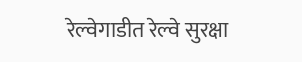रेल्वेगाडीत रेल्वे सुरक्षा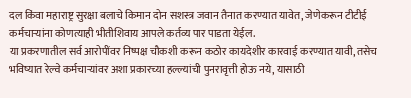दल किंवा महाराष्ट्र सुरक्षा बलाचे किमान दोन सशस्त्र जवान तैनात करण्यात यावेत, जेणेकरून टीटीई कर्मचाऱ्यांना कोणत्याही भीतीशिवाय आपले कर्तव्य पार पाडता येईल.
या प्रकरणातील सर्व आरोपींवर निष्पक्ष चौकशी करून कठोर कायदेशीर कारवाई करण्यात यावी, तसेच भविष्यात रेल्वे कर्मचाऱ्यांवर अशा प्रकारच्या हल्ल्यांची पुनरावृत्ती होऊ नये, यासाठी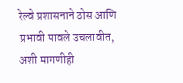रेल्वे प्रशासनाने ठोस आणि प्रभावी पावले उचलावीत, अशी मागणीही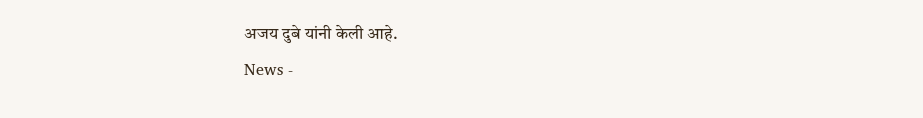अजय दुबे यांनी केली आहे.
News -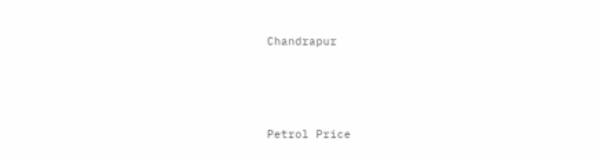Chandrapur




Petrol Price